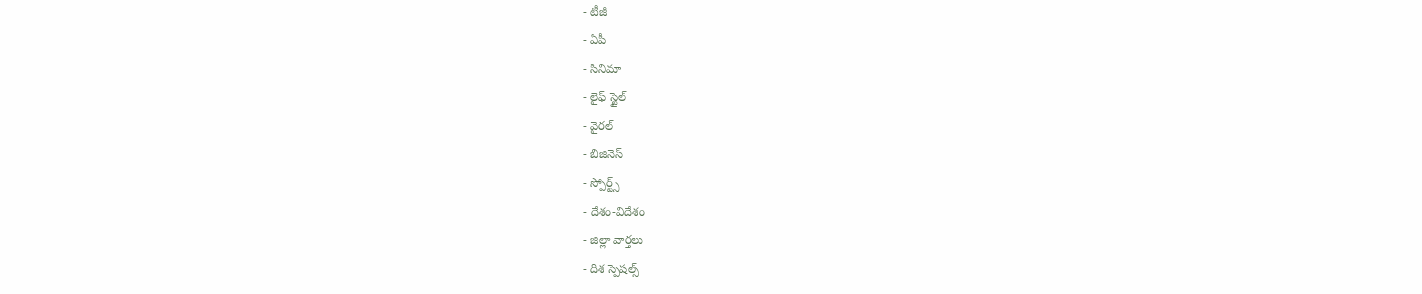- టీజీ
- ఏపీ
- సినిమా
- లైఫ్ స్టైల్
- వైరల్
- బిజినెస్
- స్పోర్ట్స్
- దేశం-విదేశం
- జిల్లా వార్తలు
- దిశ స్పెషల్స్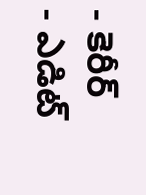- కెరీర్
- ఎడిట్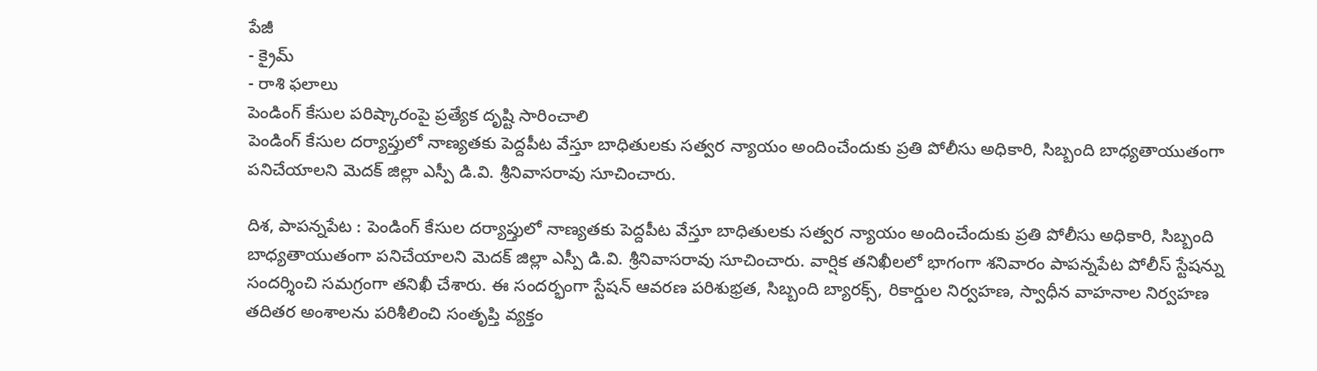పేజీ
- క్రైమ్
- రాశి ఫలాలు
పెండింగ్ కేసుల పరిష్కారంపై ప్రత్యేక దృష్టి సారించాలి
పెండింగ్ కేసుల దర్యాప్తులో నాణ్యతకు పెద్దపీట వేస్తూ బాధితులకు సత్వర న్యాయం అందించేందుకు ప్రతి పోలీసు అధికారి, సిబ్బంది బాధ్యతాయుతంగా పనిచేయాలని మెదక్ జిల్లా ఎస్పీ డి.వి. శ్రీనివాసరావు సూచించారు.

దిశ, పాపన్నపేట : పెండింగ్ కేసుల దర్యాప్తులో నాణ్యతకు పెద్దపీట వేస్తూ బాధితులకు సత్వర న్యాయం అందించేందుకు ప్రతి పోలీసు అధికారి, సిబ్బంది బాధ్యతాయుతంగా పనిచేయాలని మెదక్ జిల్లా ఎస్పీ డి.వి. శ్రీనివాసరావు సూచించారు. వార్షిక తనిఖీలలో భాగంగా శనివారం పాపన్నపేట పోలీస్ స్టేషన్ను సందర్శించి సమగ్రంగా తనిఖీ చేశారు. ఈ సందర్భంగా స్టేషన్ ఆవరణ పరిశుభ్రత, సిబ్బంది బ్యారక్స్, రికార్డుల నిర్వహణ, స్వాధీన వాహనాల నిర్వహణ తదితర అంశాలను పరిశీలించి సంతృప్తి వ్యక్తం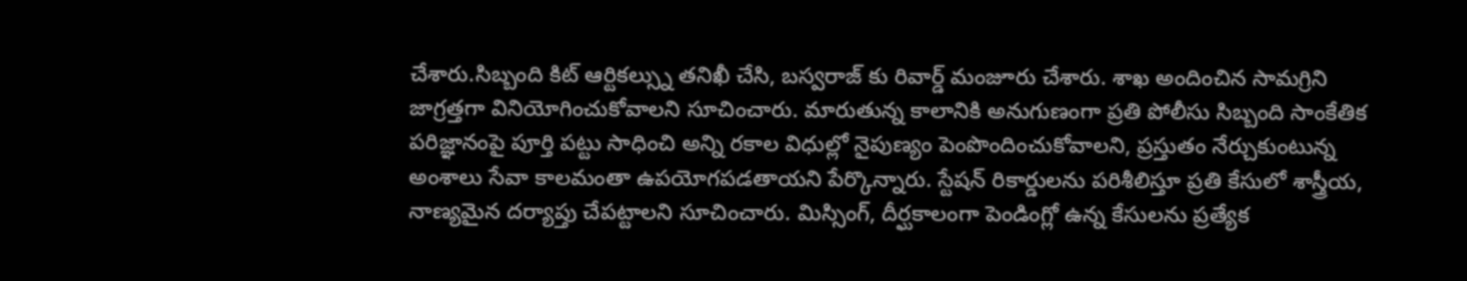చేశారు.సిబ్బంది కిట్ ఆర్టికల్స్ను తనిఖీ చేసి, బస్వరాజ్ కు రివార్డ్ మంజూరు చేశారు. శాఖ అందించిన సామగ్రిని జాగ్రత్తగా వినియోగించుకోవాలని సూచించారు. మారుతున్న కాలానికి అనుగుణంగా ప్రతి పోలీసు సిబ్బంది సాంకేతిక పరిజ్ఞానంపై పూర్తి పట్టు సాధించి అన్ని రకాల విధుల్లో నైపుణ్యం పెంపొందించుకోవాలని, ప్రస్తుతం నేర్చుకుంటున్న అంశాలు సేవా కాలమంతా ఉపయోగపడతాయని పేర్కొన్నారు. స్టేషన్ రికార్డులను పరిశీలిస్తూ ప్రతి కేసులో శాస్త్రీయ, నాణ్యమైన దర్యాప్తు చేపట్టాలని సూచించారు. మిస్సింగ్, దీర్ఘకాలంగా పెండింగ్లో ఉన్న కేసులను ప్రత్యేక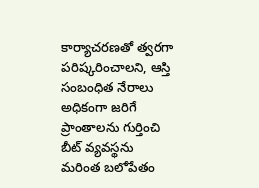కార్యాచరణతో త్వరగా పరిష్కరించాలని, ఆస్తి సంబంధిత నేరాలు అధికంగా జరిగే ప్రాంతాలను గుర్తించి బీట్ వ్యవస్థను మరింత బలోపేతం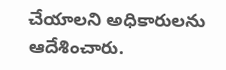చేయాలని అధికారులను ఆదేశించారు.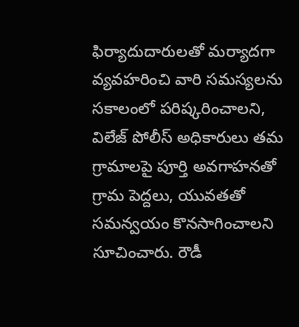ఫిర్యాదుదారులతో మర్యాదగా వ్యవహరించి వారి సమస్యలను సకాలంలో పరిష్కరించాలని, విలేజ్ పోలీస్ అధికారులు తమ గ్రామాలపై పూర్తి అవగాహనతో గ్రామ పెద్దలు, యువతతో సమన్వయం కొనసాగించాలని సూచించారు. రౌడీ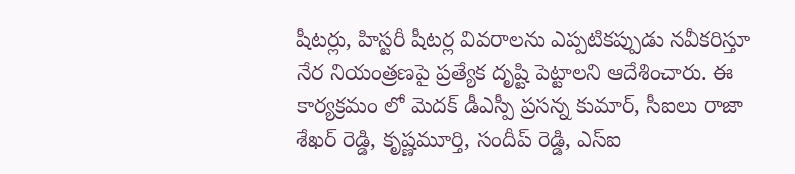షీటర్లు, హిస్టరీ షీటర్ల వివరాలను ఎప్పటికప్పుడు నవీకరిస్తూ నేర నియంత్రణపై ప్రత్యేక దృష్టి పెట్టాలని ఆదేశించారు. ఈ కార్యక్రమం లో మెదక్ డీఎస్పీ ప్రసన్న కుమార్, సీఐలు రాజా శేఖర్ రెడ్డి, కృష్ణమూర్తి, సందీప్ రెడ్డి, ఎస్ఐ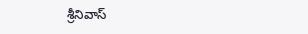శ్రీనివాస్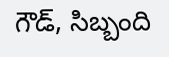గౌడ్, సిబ్బంది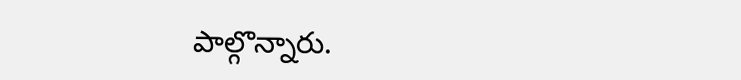పాల్గొన్నారు.